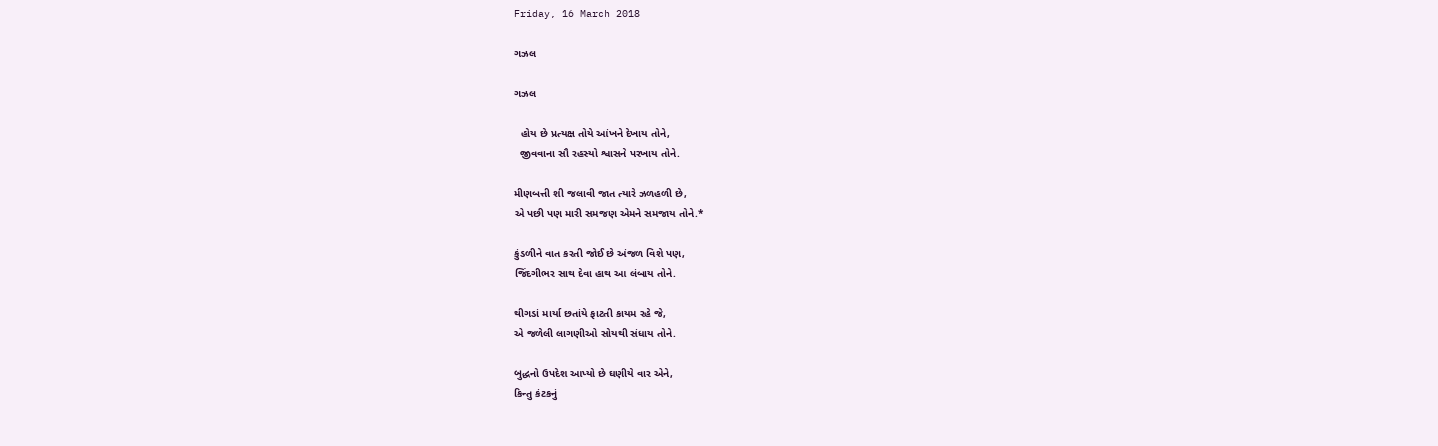Friday, 16 March 2018

ગઝલ

ગઝલ

  હોય છે પ્રત્યક્ષ તોયે આંખને દેખાય તોને,
  જીવવાના સૌ રહસ્યો શ્વાસને પરખાય તોને.

મીણબત્તી શી જલાવી જાત ત્યારે ઝળહળી છે,
એ પછી પણ મારી સમજણ એમને સમજાય તોને.*

કુંડળીને વાત કરતી જોઈ છે અંજળ વિશે પણ,
જિંદગીભર સાથ દેવા હાથ આ લંબાય તોને.

થીગડાં માર્યા છતાંયે ફાટતી કાયમ રહે જે,
એ જળેલી લાગણીઓ સોયથી સંધાય તોને.

બુદ્ધનો ઉપદેશ આપ્યો છે ઘણીયે વાર એને,
કિન્તુ કંટકનું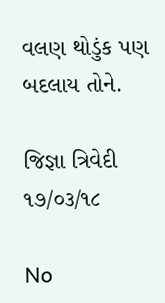વલણ થોડુંક પણ બદલાય તોને.

જિજ્ઞા ત્રિવેદી     ૧૭/૦૩/૧૮

No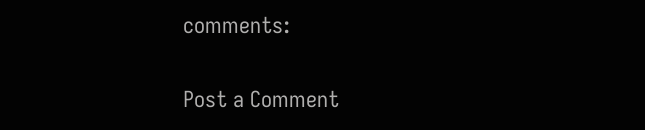comments:

Post a Comment